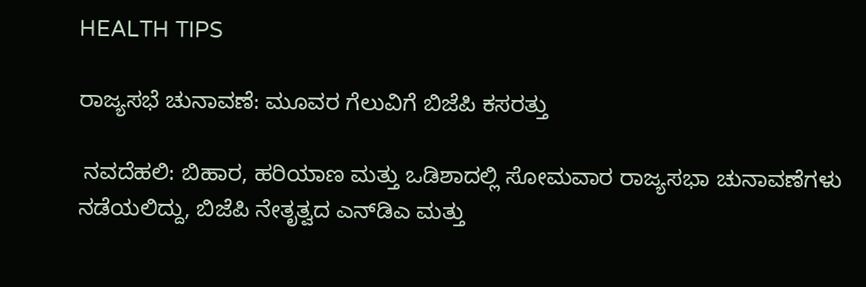HEALTH TIPS

ರಾಜ್ಯಸಭೆ ಚುನಾವಣೆ: ಮೂವರ ಗೆಲುವಿಗೆ ಬಿಜೆಪಿ ಕಸರತ್ತು

 ನವದೆಹಲಿ: ಬಿಹಾರ, ಹರಿಯಾಣ ಮತ್ತು ಒಡಿಶಾದಲ್ಲಿ ಸೋಮವಾರ ರಾಜ್ಯಸಭಾ ಚುನಾವಣೆಗಳು ನಡೆಯಲಿದ್ದು, ಬಿಜೆಪಿ ನೇತೃತ್ವದ ಎನ್‌ಡಿಎ ಮತ್ತು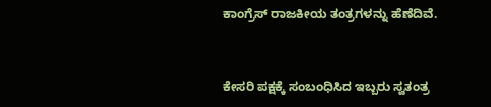ಕಾಂಗ್ರೆಸ್‌ ರಾಜಕೀಯ ತಂತ್ರಗಳನ್ನು ಹೆಣೆದಿವೆ.


ಕೇಸರಿ ಪಕ್ಷಕ್ಕೆ ಸಂಬಂಧಿಸಿದ ಇಬ್ಬರು ಸ್ವತಂತ್ರ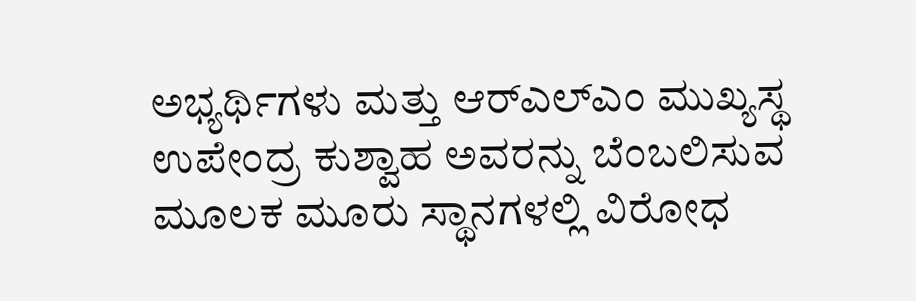ಅಭ್ಯರ್ಥಿಗಳು ಮತ್ತು ಆರ್‌ಎಲ್‌ಎಂ ಮುಖ್ಯಸ್ಥ ಉಪೇಂದ್ರ ಕುಶ್ವಾಹ ಅವರನ್ನು ಬೆಂಬಲಿಸುವ ಮೂಲಕ ಮೂರು ಸ್ಥಾನಗಳಲ್ಲಿ ವಿರೋಧ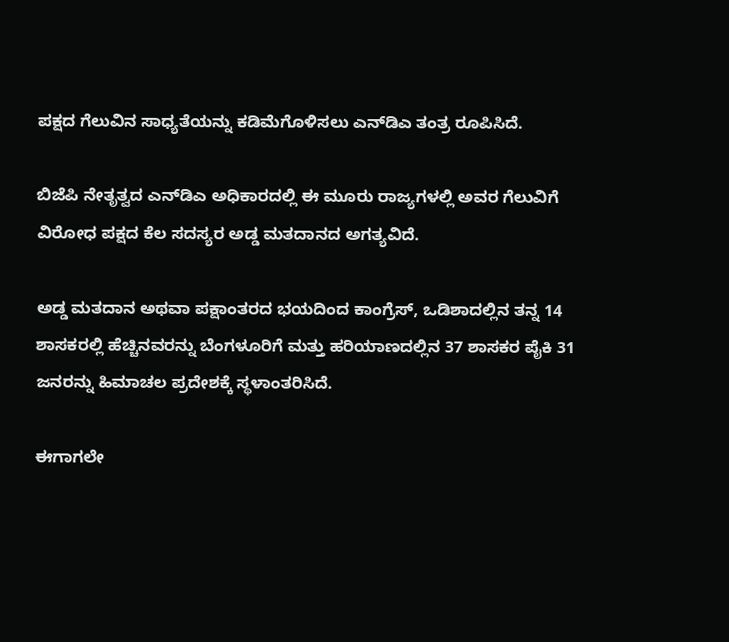ಪಕ್ಷದ ಗೆಲುವಿನ ಸಾಧ್ಯತೆಯನ್ನು ಕಡಿಮೆಗೊಳಿಸಲು ಎನ್‌ಡಿಎ ತಂತ್ರ ರೂಪಿಸಿದೆ.

ಬಿಜೆಪಿ ನೇತೃತ್ವದ ಎನ್‌ಡಿಎ ಅಧಿಕಾರದಲ್ಲಿ ಈ ಮೂರು ರಾಜ್ಯಗಳಲ್ಲಿ ಅವರ ಗೆಲುವಿಗೆ ವಿರೋಧ ಪಕ್ಷದ ಕೆಲ ಸದಸ್ಯರ ಅಡ್ಡ ಮತದಾನದ ಅಗತ್ಯವಿದೆ.

ಅಡ್ಡ ಮತದಾನ ಅಥವಾ ಪಕ್ಷಾಂತರದ ಭಯದಿಂದ ಕಾಂಗ್ರೆಸ್‌, ಒಡಿಶಾದಲ್ಲಿನ ತನ್ನ 14 ಶಾಸಕರಲ್ಲಿ ಹೆಚ್ಚಿನವರನ್ನು ಬೆಂಗಳೂರಿಗೆ ಮತ್ತು ಹರಿಯಾಣದಲ್ಲಿನ 37 ಶಾಸಕರ ಪೈಕಿ 31 ಜನರನ್ನು ಹಿಮಾಚಲ ಪ್ರದೇಶಕ್ಕೆ ಸ್ಥಳಾಂತರಿಸಿದೆ.

ಈಗಾಗಲೇ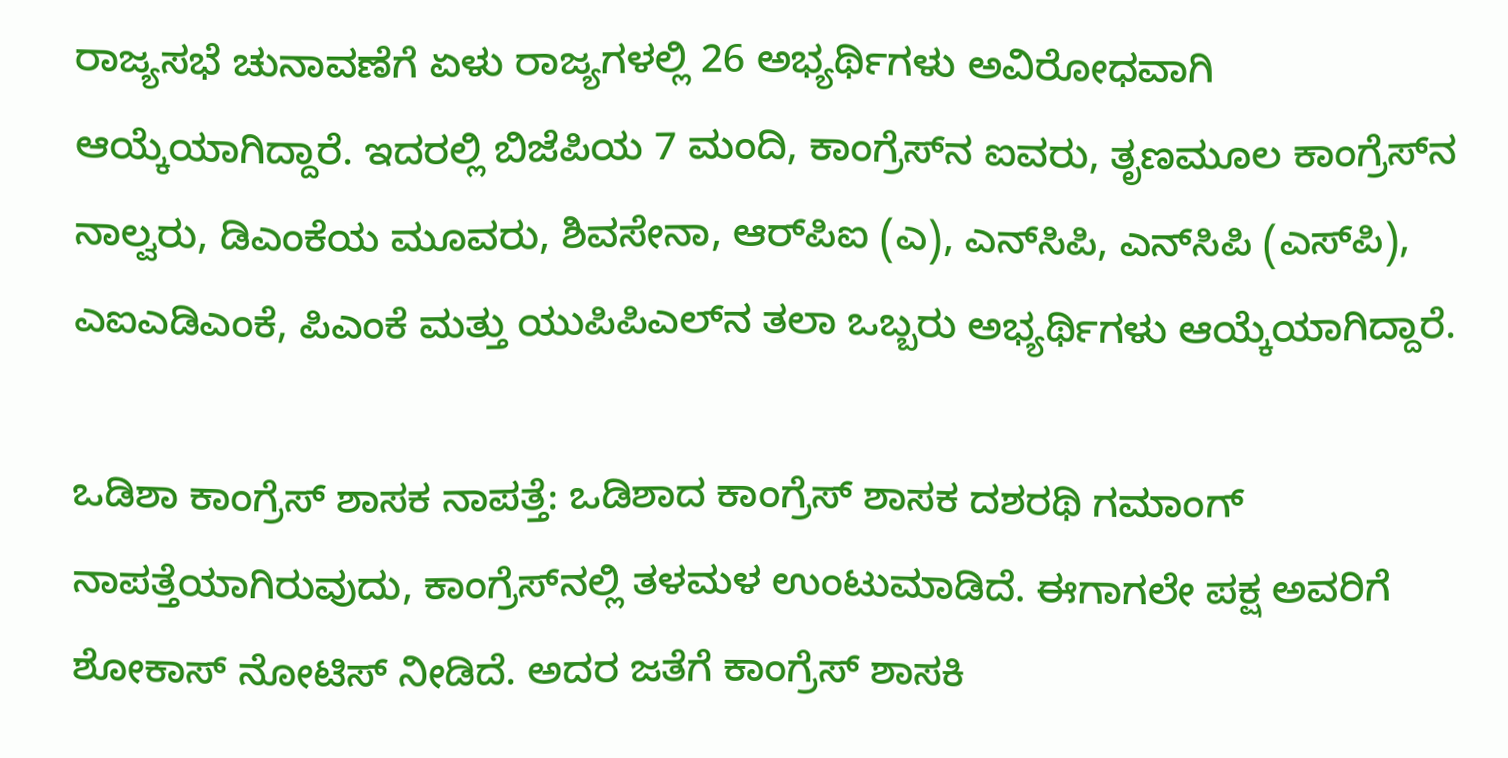ರಾಜ್ಯಸಭೆ ಚುನಾವಣೆಗೆ ಏಳು ರಾಜ್ಯಗಳಲ್ಲಿ 26 ಅಭ್ಯರ್ಥಿಗಳು ಅವಿರೋಧವಾಗಿ ಆಯ್ಕೆಯಾಗಿದ್ದಾರೆ. ಇದರಲ್ಲಿ ಬಿಜೆಪಿಯ 7 ಮಂದಿ, ಕಾಂಗ್ರೆಸ್‌ನ ಐವರು, ತೃಣಮೂಲ ಕಾಂಗ್ರೆಸ್‌ನ ನಾಲ್ವರು, ಡಿಎಂಕೆಯ ಮೂವರು, ಶಿವಸೇನಾ, ಆರ್‌ಪಿಐ (ಎ), ಎನ್‌ಸಿಪಿ, ಎನ್‌ಸಿಪಿ (ಎಸ್‌ಪಿ), ಎಐಎಡಿಎಂಕೆ, ಪಿಎಂಕೆ ಮತ್ತು ಯುಪಿಪಿಎಲ್‌ನ ತಲಾ ಒಬ್ಬರು ಅಭ್ಯರ್ಥಿಗಳು ಆಯ್ಕೆಯಾಗಿದ್ದಾರೆ.

ಒಡಿಶಾ ಕಾಂಗ್ರೆಸ್‌ ಶಾಸಕ ನಾಪತ್ತೆ: ಒಡಿಶಾದ ಕಾಂಗ್ರೆಸ್ ಶಾಸಕ ದಶರಥಿ ಗಮಾಂಗ್‌ ನಾಪತ್ತೆಯಾಗಿರುವುದು, ಕಾಂಗ್ರೆಸ್‌ನಲ್ಲಿ ತಳಮಳ ಉಂಟುಮಾಡಿದೆ. ಈಗಾಗಲೇ ಪಕ್ಷ ಅವರಿಗೆ ಶೋಕಾಸ್‌ ನೋಟಿಸ್‌ ನೀಡಿದೆ. ಅದರ ಜತೆಗೆ ಕಾಂಗ್ರೆಸ್‌ ಶಾಸಕಿ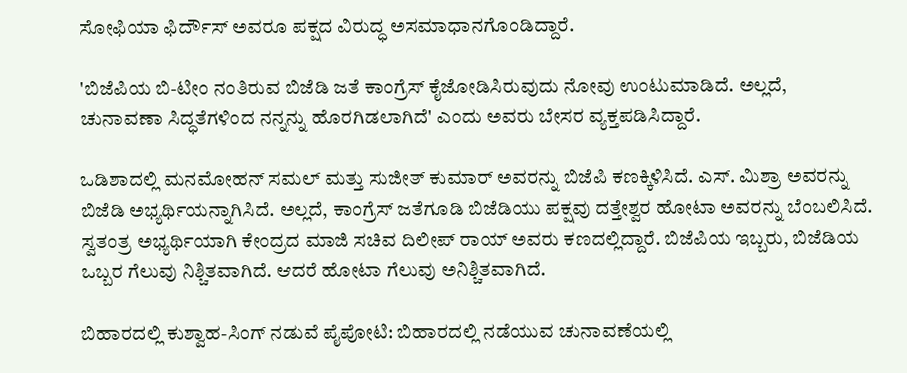ಸೋಫಿಯಾ ಫಿರ್ದೌಸ್‌ ಅವರೂ ಪಕ್ಷದ ವಿರುದ್ಧ ಅಸಮಾಧಾನಗೊಂಡಿದ್ದಾರೆ.

'ಬಿಜೆಪಿಯ ಬಿ-ಟೀಂ ನಂತಿರುವ ಬಿಜೆಡಿ ಜತೆ ಕಾಂಗ್ರೆಸ್‌ ಕೈಜೋಡಿಸಿರುವುದು ನೋವು ಉಂಟುಮಾಡಿದೆ. ಅಲ್ಲದೆ, ಚುನಾವಣಾ ಸಿದ್ಧತೆಗಳಿಂದ ನನ್ನನ್ನು ಹೊರಗಿಡಲಾಗಿದೆ' ಎಂದು ಅವರು ಬೇಸರ ವ್ಯಕ್ತಪಡಿಸಿದ್ದಾರೆ.

ಒಡಿಶಾದಲ್ಲಿ ಮನಮೋಹನ್‌ ಸಮಲ್‌ ಮತ್ತು ಸುಜೀತ್‌ ಕುಮಾರ್‌ ಅವರನ್ನು ಬಿಜೆಪಿ ಕಣಕ್ಕಿಳಿಸಿದೆ. ಎಸ್‌. ಮಿಶ್ರಾ ಅವರನ್ನು ಬಿಜೆಡಿ ಅಭ್ಯರ್ಥಿಯನ್ನಾಗಿಸಿದೆ. ಅಲ್ಲದೆ, ಕಾಂಗ್ರೆಸ್‌ ಜತೆಗೂಡಿ ಬಿಜೆಡಿಯು ಪಕ್ಷವು ದತ್ತೇಶ್ವರ ಹೋಟಾ ಅವರನ್ನು ಬೆಂಬಲಿಸಿದೆ. ಸ್ವತಂತ್ರ ಅಭ್ಯರ್ಥಿಯಾಗಿ ಕೇಂದ್ರದ ಮಾಜಿ ಸಚಿವ ದಿಲೀಪ್‌ ರಾಯ್‌ ಅವರು ಕಣದಲ್ಲಿದ್ದಾರೆ. ಬಿಜೆಪಿಯ ಇಬ್ಬರು, ಬಿಜೆಡಿಯ ಒಬ್ಬರ ಗೆಲುವು ನಿಶ್ಚಿತವಾಗಿದೆ. ಆದರೆ ಹೋಟಾ ಗೆಲುವು ಅನಿಶ್ಚಿತವಾಗಿದೆ.

ಬಿಹಾರದಲ್ಲಿ ಕುಶ್ವಾಹ-ಸಿಂಗ್‌ ನಡುವೆ ಪೈಪೋಟಿ: ಬಿಹಾರದಲ್ಲಿ ನಡೆಯುವ ಚುನಾವಣೆಯಲ್ಲಿ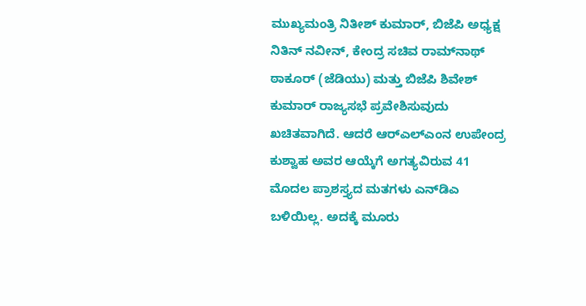ಮುಖ್ಯಮಂತ್ರಿ ನಿತೀಶ್‌ ಕುಮಾರ್‌, ಬಿಜೆಪಿ ಅಧ್ಯಕ್ಷ ನಿತಿನ್‌ ನವೀನ್‌, ಕೇಂದ್ರ ಸಚಿವ ರಾಮ್‌ನಾಥ್‌ ಠಾಕೂರ್‌ (ಜೆಡಿಯು) ಮತ್ತು ಬಿಜೆಪಿ ಶಿವೇಶ್‌ ಕುಮಾರ್‌ ರಾಜ್ಯಸಭೆ ಪ್ರವೇಶಿಸುವುದು ಖಚಿತವಾಗಿದೆ. ಆದರೆ ಆರ್‌ಎಲ್‌ಎಂನ ಉಪೇಂದ್ರ ಕುಶ್ವಾಹ ಅವರ ಆಯ್ಕೆಗೆ ಅಗತ್ಯವಿರುವ 41 ಮೊದಲ ಪ್ರಾಶಸ್ತ್ಯದ ಮತಗಳು ಎನ್‌ಡಿಎ ಬಳಿಯಿಲ್ಲ. ಅದಕ್ಕೆ ಮೂರು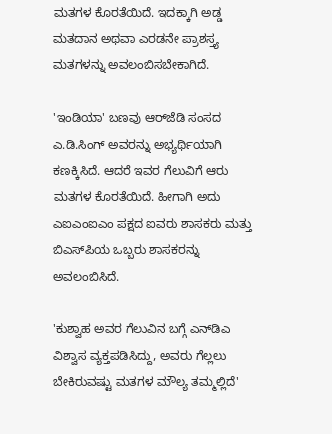ಮತಗಳ ಕೊರತೆಯಿದೆ. ಇದಕ್ಕಾಗಿ ಅಡ್ಡ ಮತದಾನ ಅಥವಾ ಎರಡನೇ ಪ್ರಾಶಸ್ತ್ಯ ಮತಗಳನ್ನು ಅವಲಂಬಿಸಬೇಕಾಗಿದೆ.

'ಇಂಡಿಯಾ' ಬಣವು ಆರ್‌ಜೆಡಿ ಸಂಸದ ಎ.ಡಿ.ಸಿಂಗ್‌ ಅವರನ್ನು ಅಭ್ಯರ್ಥಿಯಾಗಿ ಕಣಕ್ಕಿಸಿದೆ. ಆದರೆ ಇವರ ಗೆಲುವಿಗೆ ಆರು ಮತಗಳ ಕೊರತೆಯಿದೆ. ಹೀಗಾಗಿ ಅದು ಎಐಎಂಐಎಂ ಪಕ್ಷದ ಐವರು ಶಾಸಕರು ಮತ್ತು ಬಿಎಸ್‌ಪಿಯ ಒಬ್ಬರು ಶಾಸಕರನ್ನು ಅವಲಂಬಿಸಿದೆ.

'ಕುಶ್ವಾಹ ಅವರ ಗೆಲುವಿನ ಬಗ್ಗೆ ಎನ್‌ಡಿಎ ವಿಶ್ವಾಸ ವ್ಯಕ್ತಪಡಿಸಿದ್ದು, ಅವರು ಗೆಲ್ಲಲು ಬೇಕಿರುವಷ್ಟು ಮತಗಳ ಮೌಲ್ಯ ತಮ್ಮಲ್ಲಿದೆ'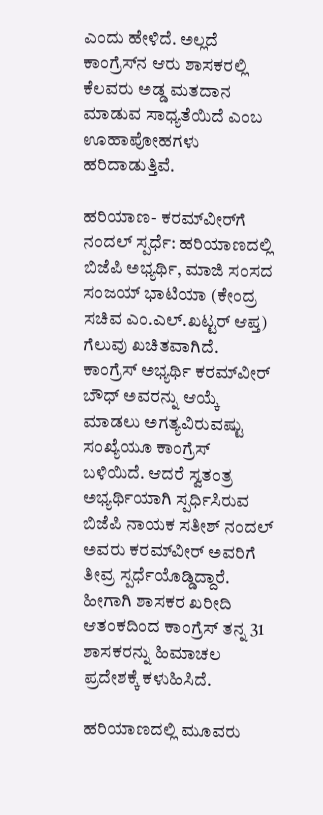ಎಂದು ಹೇಳಿದೆ. ಅಲ್ಲದೆ ಕಾಂಗ್ರೆಸ್‌ನ ಆರು ಶಾಸಕರಲ್ಲಿ ಕೆಲವರು ಅಡ್ಡ ಮತದಾನ ಮಾಡುವ ಸಾಧ್ಯತೆಯಿದೆ ಎಂಬ ಊಹಾಪೋಹಗಳು ಹರಿದಾಡುತ್ತಿವೆ.

ಹರಿಯಾಣ- ಕರಮ್‌ವೀರ್‌ಗೆ ನಂದಲ್‌ ಸ್ಪರ್ಧೆ: ಹರಿಯಾಣದಲ್ಲಿ ಬಿಜೆಪಿ ಅಭ್ಯರ್ಥಿ, ಮಾಜಿ ಸಂಸದ ಸಂಜಯ್‌ ಭಾಟಿಯಾ (ಕೇಂದ್ರ ಸಚಿವ ಎಂ.ಎಲ್‌.ಖಟ್ಟರ್‌ ಆಪ್ತ) ಗೆಲುವು ಖಚಿತವಾಗಿದೆ. ಕಾಂಗ್ರೆಸ್‌ ಅಭ್ಯರ್ಥಿ ಕರಮ್‌ವೀರ್‌ ಬೌಧ್‌ ಅವರನ್ನು ಆಯ್ಕೆ ಮಾಡಲು ಅಗತ್ಯವಿರುವಷ್ಟು ಸಂಖ್ಯೆಯೂ ಕಾಂಗ್ರೆಸ್‌ ಬಳಿಯಿದೆ. ಆದರೆ ಸ್ವತಂತ್ರ ಅಭ್ಯರ್ಥಿಯಾಗಿ ಸ್ಪರ್ಧಿಸಿರುವ ಬಿಜೆಪಿ ನಾಯಕ ಸತೀಶ್‌ ನಂದಲ್‌ ಅವರು ಕರಮ್‌ವೀರ್‌ ಅವರಿಗೆ ತೀವ್ರ ಸ್ಪರ್ಧೆಯೊಡ್ಡಿದ್ದಾರೆ. ಹೀಗಾಗಿ ಶಾಸಕರ ಖರೀದಿ ಆತಂಕದಿಂದ ಕಾಂಗ್ರೆಸ್‌ ತನ್ನ 31 ಶಾಸಕರನ್ನು ಹಿಮಾಚಲ ಪ್ರದೇಶಕ್ಕೆ ಕಳುಹಿಸಿದೆ.

ಹರಿಯಾಣದಲ್ಲಿ ಮೂವರು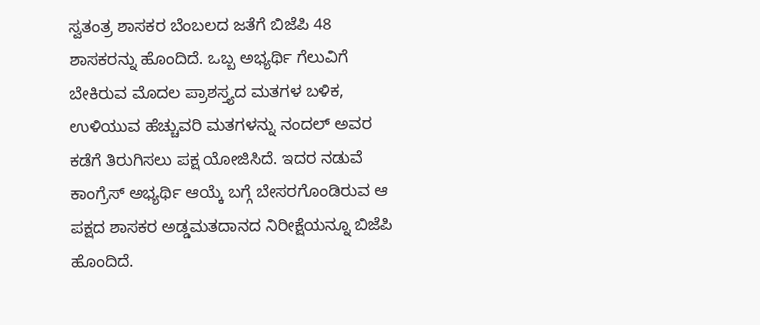ಸ್ವತಂತ್ರ ಶಾಸಕರ ಬೆಂಬಲದ ಜತೆಗೆ ಬಿಜೆಪಿ 48 ಶಾಸಕರನ್ನು ಹೊಂದಿದೆ. ಒಬ್ಬ ಅಭ್ಯರ್ಥಿ ಗೆಲುವಿಗೆ ಬೇಕಿರುವ ಮೊದಲ ಪ್ರಾಶಸ್ತ್ಯದ ಮತಗಳ ಬಳಿಕ, ಉಳಿಯುವ ಹೆಚ್ಚುವರಿ ಮತಗಳನ್ನು ನಂದಲ್‌ ಅವರ ಕಡೆಗೆ ತಿರುಗಿಸಲು ಪಕ್ಷ ಯೋಜಿಸಿದೆ. ಇದರ ನಡುವೆ ಕಾಂಗ್ರೆಸ್‌ ಅಭ್ಯರ್ಥಿ ಆಯ್ಕೆ ಬಗ್ಗೆ ಬೇಸರಗೊಂಡಿರುವ ಆ ಪಕ್ಷದ ಶಾಸಕರ ಅಡ್ಡಮತದಾನದ ನಿರೀಕ್ಷೆಯನ್ನೂ ಬಿಜೆಪಿ ಹೊಂದಿದೆ.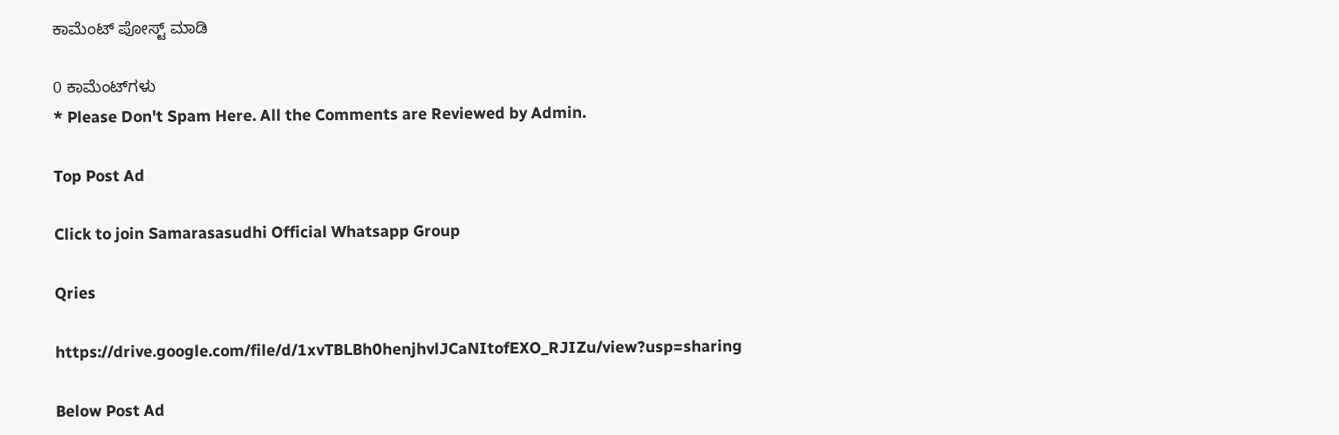ಕಾಮೆಂಟ್‌‌ ಪೋಸ್ಟ್‌ ಮಾಡಿ

0 ಕಾಮೆಂಟ್‌ಗಳು
* Please Don't Spam Here. All the Comments are Reviewed by Admin.

Top Post Ad

Click to join Samarasasudhi Official Whatsapp Group

Qries

https://drive.google.com/file/d/1xvTBLBh0henjhvlJCaNItofEXO_RJIZu/view?usp=sharing

Below Post Ad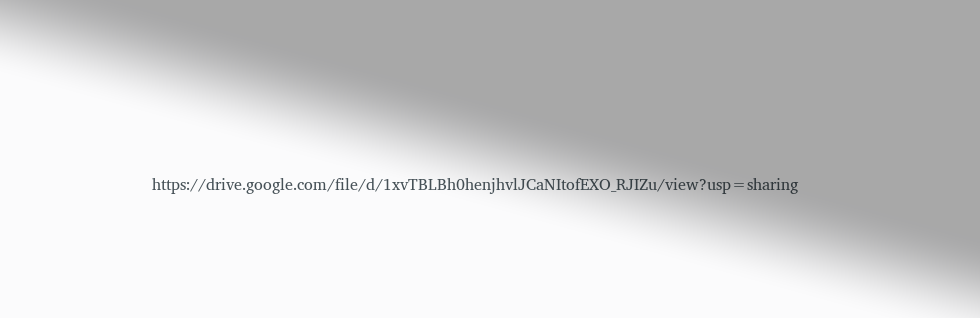https://drive.google.com/file/d/1xvTBLBh0henjhvlJCaNItofEXO_RJIZu/view?usp=sharing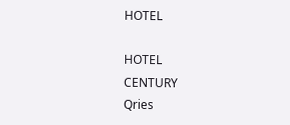HOTEL

HOTEL
CENTURY
Qries